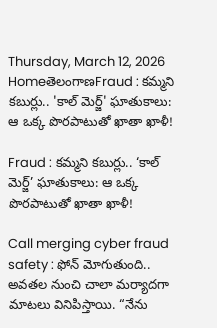Thursday, March 12, 2026
HomeతెలంగాణFraud : కమ్మని కబుర్లు.. 'కాల్ మెర్జ్' ఘాతుకాలు: ఆ ఒక్క పొరపాటుతో ఖాతా ఖాళీ!

Fraud : కమ్మని కబుర్లు.. ‘కాల్ మెర్జ్’ ఘాతుకాలు: ఆ ఒక్క పొరపాటుతో ఖాతా ఖాళీ!

Call merging cyber fraud safety : ఫోన్ మోగుతుంది.. అవతల నుంచి చాలా మర్యాదగా మాటలు వినిపిస్తాయి. “నేను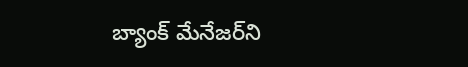బ్యాంక్ మేనేజర్‌ని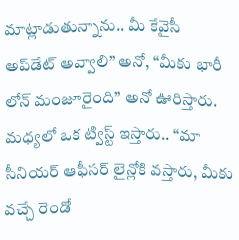మాట్లాడుతున్నాను.. మీ కేవైసీ అప్‌డేట్ అవ్వాలి” అనో, “మీకు భారీ లోన్ మంజూరైంది” అనో ఊరిస్తారు. మధ్యలో ఒక ట్విస్ట్ ఇస్తారు.. “మా సీనియర్ ఆఫీసర్ లైన్లోకి వస్తారు, మీకు వచ్చే రెండో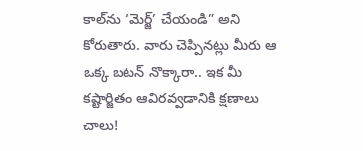కాల్‌ను ‘మెర్జ్’ చేయండి” అని కోరుతారు. వారు చెప్పినట్లు మీరు ఆ ఒక్క బటన్ నొక్కారా.. ఇక మీ కష్టార్జితం ఆవిరవ్వడానికి క్షణాలు చాలు!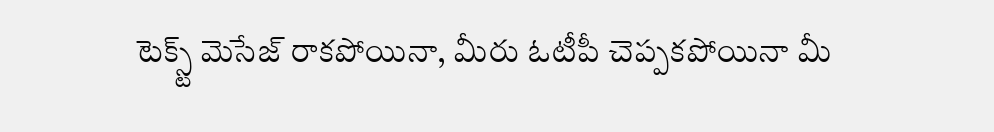టెక్స్ట్ మెసేజ్ రాకపోయినా, మీరు ఓటీపీ చెప్పకపోయినా మీ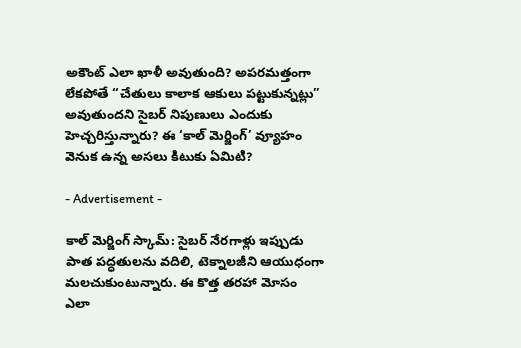అకౌంట్ ఎలా ఖాళీ అవుతుంది? అపరమత్తంగా లేకపోతే “చేతులు కాలాక ఆకులు పట్టుకున్నట్లు” అవుతుందని సైబర్ నిపుణులు ఎందుకు హెచ్చరిస్తున్నారు? ఈ ‘కాల్ మెర్జింగ్’ వ్యూహం వెనుక ఉన్న అసలు కిటుకు ఏమిటి?

- Advertisement -

కాల్ మెర్జింగ్ స్కామ్: సైబర్ నేరగాళ్లు ఇప్పుడు పాత పద్ధతులను వదిలి, టెక్నాలజీని ఆయుధంగా మలచుకుంటున్నారు. ఈ కొత్త తరహా మోసం ఎలా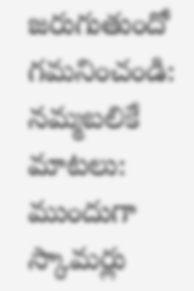జరుగుతుందో గమనించండి:
నమ్మబలికే మాటలు: ముందుగా స్కామర్లు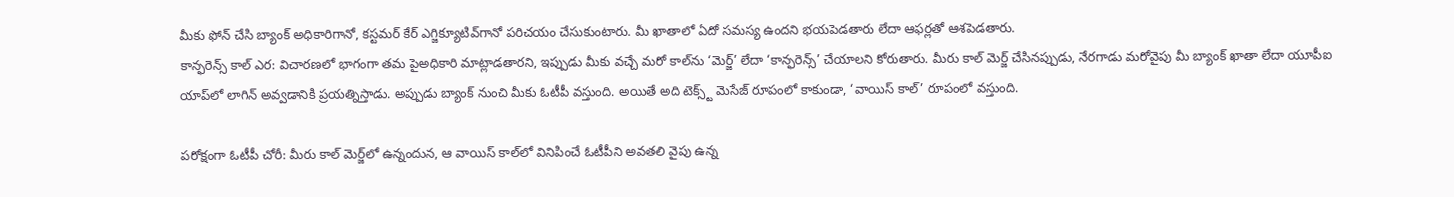మీకు ఫోన్ చేసి బ్యాంక్ అధికారిగానో, కస్టమర్ కేర్ ఎగ్జిక్యూటివ్‌గానో పరిచయం చేసుకుంటారు. మీ ఖాతాలో ఏదో సమస్య ఉందని భయపెడతారు లేదా ఆఫర్లతో ఆశపెడతారు.
కాన్ఫరెన్స్ కాల్ ఎర: విచారణలో భాగంగా తమ పైఅధికారి మాట్లాడతారని, ఇప్పుడు మీకు వచ్చే మరో కాల్‌ను ‘మెర్జ్’ లేదా ‘కాన్ఫరెన్స్’ చేయాలని కోరుతారు. మీరు కాల్ మెర్జ్ చేసినప్పుడు, నేరగాడు మరోవైపు మీ బ్యాంక్ ఖాతా లేదా యూపీఐ యాప్‌లో లాగిన్ అవ్వడానికి ప్రయత్నిస్తాడు. అప్పుడు బ్యాంక్ నుంచి మీకు ఓటీపీ వస్తుంది. అయితే అది టెక్స్ట్ మెసేజ్ రూపంలో కాకుండా, ‘వాయిస్ కాల్’ రూపంలో వస్తుంది.

పరోక్షంగా ఓటీపీ చోరీ: మీరు కాల్ మెర్జ్‌లో ఉన్నందున, ఆ వాయిస్ కాల్‌లో వినిపించే ఓటీపీని అవతలి వైపు ఉన్న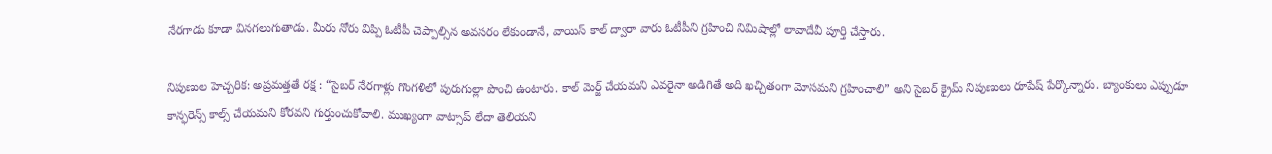నేరగాడు కూడా వినగలుగుతాడు. మీరు నోరు విప్పి ఓటీపీ చెప్పాల్సిన అవసరం లేకుండానే, వాయిస్ కాల్ ద్వారా వారు ఓటీపీని గ్రహించి నిమిషాల్లో లావాదేవీ పూర్తి చేస్తారు.

నిపుణుల హెచ్చరిక: అప్రమత్తతే రక్ష : “సైబర్ నేరగాళ్లు గొంగళిలో పురుగుల్లా పొంచి ఉంటారు. కాల్ మెర్జ్ చేయమని ఎవరైనా అడిగితే అది ఖచ్చితంగా మోసమని గ్రహించాలి” అని సైబర్ క్రైమ్ నిపుణులు రూపేష్ పేర్కొన్నారు. బ్యాంకులు ఎప్పుడూ కాన్ఫరెన్స్ కాల్స్ చేయమని కోరవని గుర్తుంచుకోవాలి. ముఖ్యంగా వాట్సాప్ లేదా తెలియని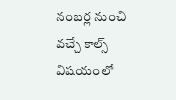నంబర్ల నుంచి వచ్చే కాల్స్ విషయంలో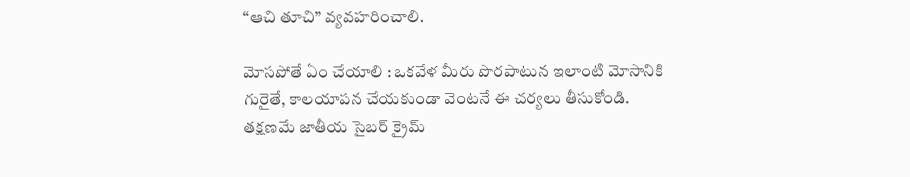“ఆచి తూచి” వ్యవహరించాలి.

మోసపోతే ఏం చేయాలి : ఒకవేళ మీరు పొరపాటున ఇలాంటి మోసానికి గురైతే, కాలయాపన చేయకుండా వెంటనే ఈ చర్యలు తీసుకోండి. తక్షణమే జాతీయ సైబర్ క్రైమ్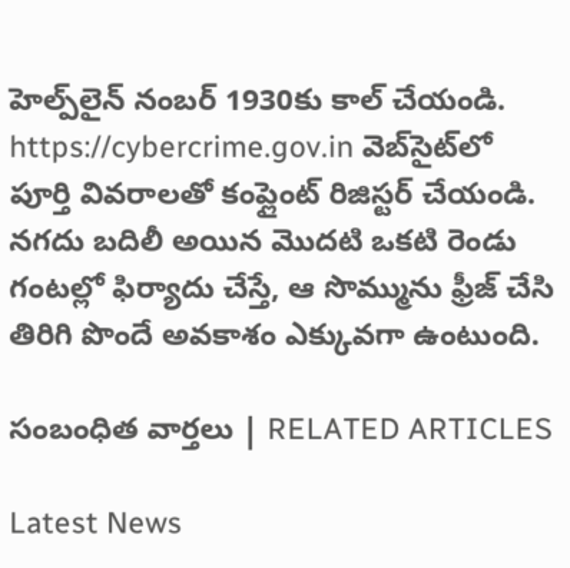హెల్ప్‌లైన్ నంబర్ 1930కు కాల్ చేయండి. https://cybercrime.gov.in వెబ్‌సైట్‌లో పూర్తి వివరాలతో కంప్లైంట్ రిజిస్టర్ చేయండి. నగదు బదిలీ అయిన మొదటి ఒకటి రెండు గంటల్లో ఫిర్యాదు చేస్తే, ఆ సొమ్మును ఫ్రీజ్ చేసి తిరిగి పొందే అవకాశం ఎక్కువగా ఉంటుంది.

సంబంధిత వార్తలు | RELATED ARTICLES

Latest News